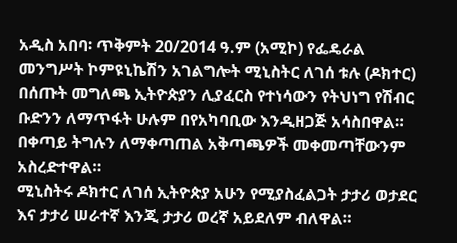አዲስ አበባ፡ ጥቅምት 20/2014 ዓ.ም (አሚኮ) የፌዴራል መንግሥት ኮምዩኒኬሽን አገልግሎት ሚኒስትር ለገሰ ቱሉ (ዶክተር) በሰጡት መግለጫ ኢትዮጵያን ሊያፈርስ የተነሳውን የትህነግ የሽብር ቡድንን ለማጥፋት ሁሉም በየአካባቢው እንዲዘጋጅ አሳስበዋል።
በቀጣይ ትግሉን ለማቀጣጠል አቅጣጫዎች መቀመጣቸውንም አስረድተዋል።
ሚኒስትሩ ዶክተር ለገሰ ኢትዮጵያ አሁን የሚያስፈልጋት ታታሪ ወታደር እና ታታሪ ሠራተኛ እንጂ ታታሪ ወረኛ አይደለም ብለዋል።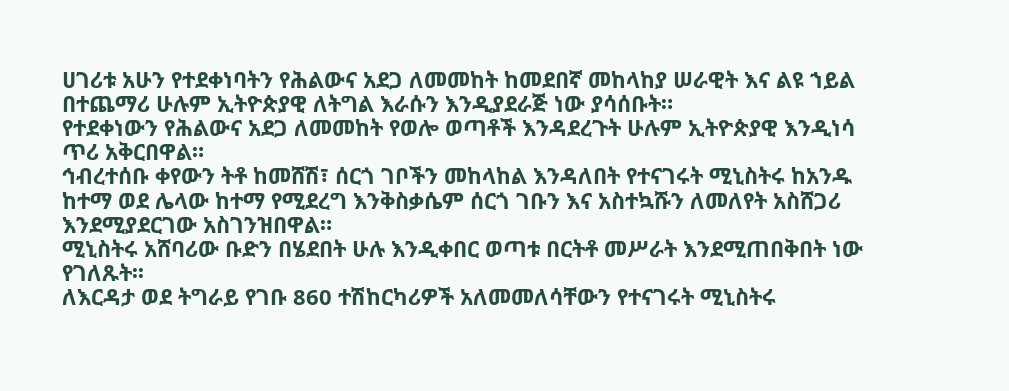ሀገሪቱ አሁን የተደቀነባትን የሕልውና አደጋ ለመመከት ከመደበኛ መከላከያ ሠራዊት እና ልዩ ኀይል በተጨማሪ ሁሉም ኢትዮጵያዊ ለትግል እራሱን እንዲያደራጅ ነው ያሳሰቡት።
የተደቀነውን የሕልውና አደጋ ለመመከት የወሎ ወጣቶች እንዳደረጉት ሁሉም ኢትዮጵያዊ እንዲነሳ ጥሪ አቅርበዋል።
ኅብረተሰቡ ቀየውን ትቶ ከመሸሽ፣ ሰርጎ ገቦችን መከላከል እንዳለበት የተናገሩት ሚኒስትሩ ከአንዱ ከተማ ወደ ሌላው ከተማ የሚደረግ እንቅስቃሴም ሰርጎ ገቡን እና አስተኳሹን ለመለየት አስሸጋሪ እንደሚያደርገው አስገንዝበዋል።
ሚኒስትሩ አሸባሪው ቡድን በሄደበት ሁሉ እንዲቀበር ወጣቱ በርትቶ መሥራት እንደሚጠበቅበት ነው የገለጹት፡፡
ለእርዳታ ወደ ትግራይ የገቡ 860 ተሽከርካሪዎች አለመመለሳቸውን የተናገሩት ሚኒስትሩ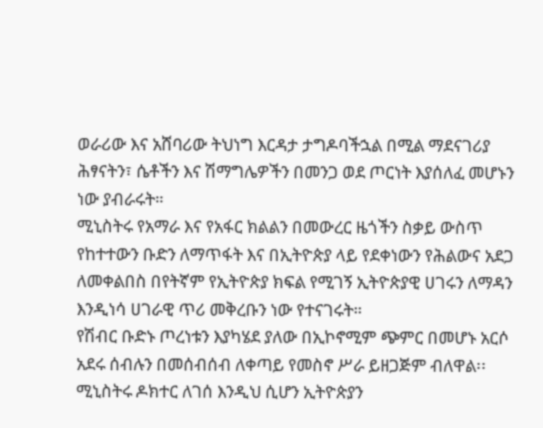ወራሪው እና አሸባሪው ትህነግ እርዳታ ታግዶባችኋል በሚል ማደናገሪያ ሕፃናትን፣ ሴቶችን እና ሽማግሌዎችን በመንጋ ወደ ጦርነት እያሰለፈ መሆኑን ነው ያብራሩት።
ሚኒስትሩ የአማራ እና የአፋር ክልልን በመውረር ዜጎችን ስቃይ ውስጥ የከተተውን ቡድን ለማጥፋት እና በኢትዮጵያ ላይ የደቀነውን የሕልውና አደጋ ለመቀልበስ በየትኛም የኢትዮጵያ ክፍል የሚገኝ ኢትዮጵያዊ ሀገሩን ለማዳን እንዲነሳ ሀገራዊ ጥሪ መቅረቡን ነው የተናገሩት።
የሽብር ቡድኑ ጦረነቱን እያካሄደ ያለው በኢኮኖሚም ጭምር በመሆኑ አርሶ አደሩ ሰብሉን በመሰብሰብ ለቀጣይ የመስኖ ሥራ ይዘጋጅም ብለዋል፡፡ ሚኒስትሩ ዶክተር ለገሰ እንዲህ ሲሆን ኢትዮጵያን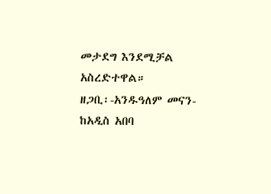መታደግ እንደሚቻል አስረድተዋል።
ዘጋቢ፡-አንዱዓለም መናን-ከአዲስ አበባ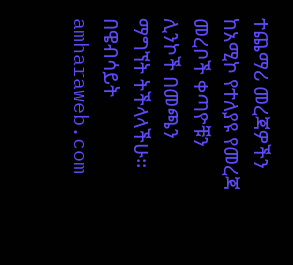ተጨማሪ መረጃዎችን ከአሚኮ የተለያዩ የመረጃ መረቦች ቀጣዮቹን ሊንኮች በመጫን ማግኘት ትችላላችሁ፡፡
በዌብሳይት amharaweb.com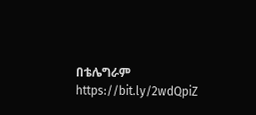በቴሌግራም https://bit.ly/2wdQpiZ